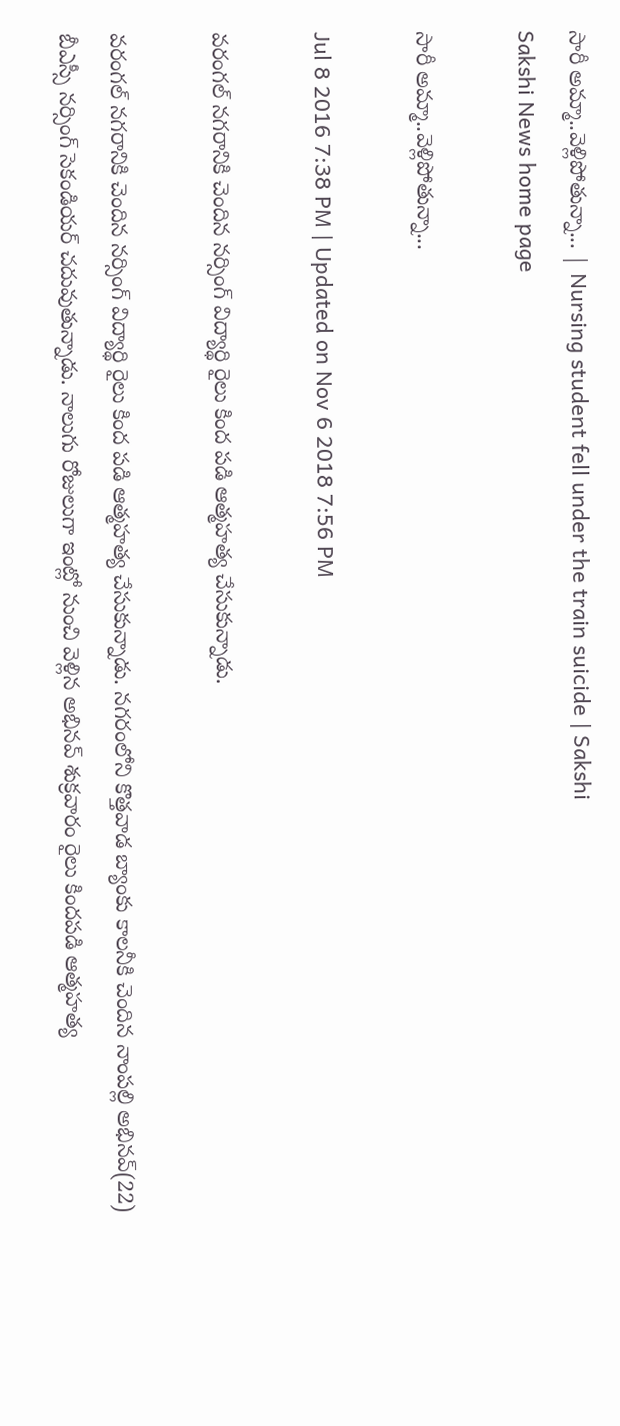సారీ అమ్మా..వెళ్లిపోతున్నా... | Nursing student fell under the train suicide | Sakshi
Sakshi News home page

సారీ అమ్మా..వెళ్లిపోతున్నా...

Jul 8 2016 7:38 PM | Updated on Nov 6 2018 7:56 PM

వరంగల్ నగరానికి చెందిన నర్సింగ్ విద్యార్థి రైలు కింద పడి ఆత్మహత్య చేసుకున్నాడు.

వరంగల్ నగరానికి చెందిన నర్సింగ్ విద్యార్థి రైలు కింద పడి ఆత్మహత్య చేసుకున్నాడు. నగరంలోని కొత్తవాడ బ్యాంకు కాలనీకి చెందిన నాంపల్లి అభినవ్(22) బీఎస్సీ నర్సింగ్ సెకండియర్ చదువుతున్నాడు. నాలుగు రోజులుగా ఇంట్లో నుంచి వెళ్లిన అభినవ్ శుక్రవారం రైలు కిందపడి ఆత్మహత్య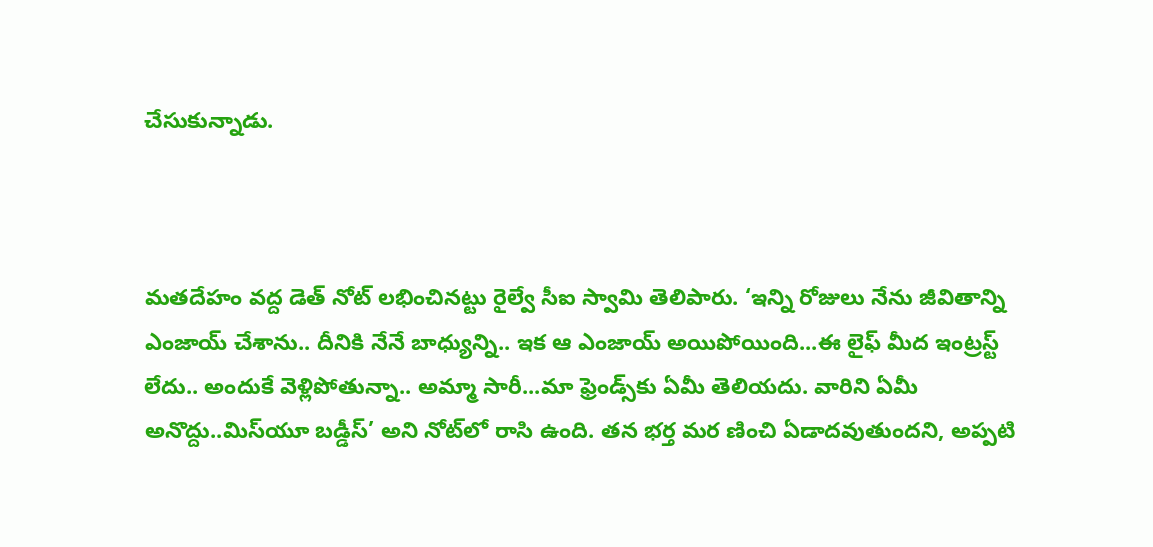చేసుకున్నాడు.



మతదేహం వద్ద డెత్ నోట్ లభించినట్టు రైల్వే సీఐ స్వామి తెలిపారు. ‘ఇన్ని రోజులు నేను జీవితాన్ని ఎంజాయ్ చేశాను.. దీనికి నేనే బాధ్యున్ని.. ఇక ఆ ఎంజాయ్ అయిపోయింది...ఈ లైఫ్ మీద ఇంట్రస్ట్ లేదు.. అందుకే వెళ్లిపోతున్నా.. అమ్మా సారీ...మా ఫ్రెండ్స్‌కు ఏమీ తెలియదు. వారిని ఏమీ అనొద్దు..మిస్‌యూ బడ్డీస్’ అని నోట్‌లో రాసి ఉంది. తన భర్త మర ణించి ఏడాదవుతుందని, అప్పటి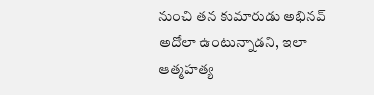నుంచి తన కుమారుడు అభినవ్ అదోలా ఉంటున్నాడని, ఇలా ఆత్మహత్య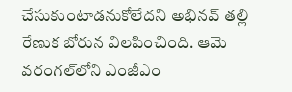చేసుకుంటాడనుకోలేదని అభినవ్ తల్లి రేణుక బోరున విలపించింది. ఆమె వరంగల్‌లోని ఎంజీఎం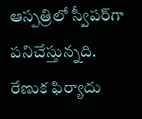ఆస్పత్రిలో స్వీపర్‌గా పనిచేస్తున్నది. రేణుక ఫిర్యాదు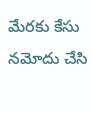మేరకు కేసు నమోదు చేసి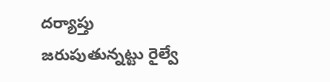దర్యాప్తు జరుపుతున్నట్టు రైల్వే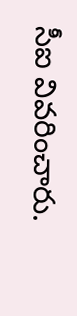సీఐ వివరించారు.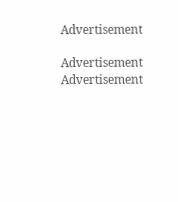Advertisement

Advertisement
Advertisement